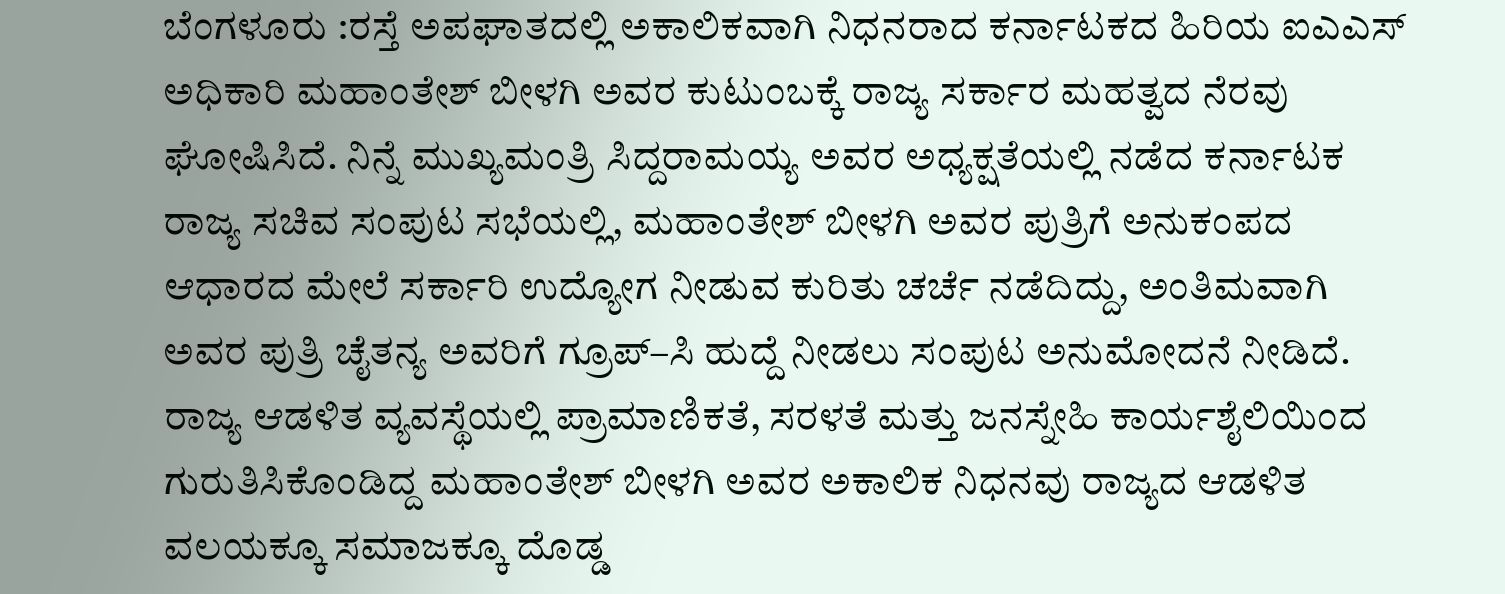ಬೆಂಗಳೂರು :ರಸ್ತೆ ಅಪಘಾತದಲ್ಲಿ ಅಕಾಲಿಕವಾಗಿ ನಿಧನರಾದ ಕರ್ನಾಟಕದ ಹಿರಿಯ ಐಎಎಸ್ ಅಧಿಕಾರಿ ಮಹಾಂತೇಶ್ ಬೀಳಗಿ ಅವರ ಕುಟುಂಬಕ್ಕೆ ರಾಜ್ಯ ಸರ್ಕಾರ ಮಹತ್ವದ ನೆರವು ಘೋಷಿಸಿದೆ. ನಿನ್ನೆ ಮುಖ್ಯಮಂತ್ರಿ ಸಿದ್ದರಾಮಯ್ಯ ಅವರ ಅಧ್ಯಕ್ಷತೆಯಲ್ಲಿ ನಡೆದ ಕರ್ನಾಟಕ ರಾಜ್ಯ ಸಚಿವ ಸಂಪುಟ ಸಭೆಯಲ್ಲಿ, ಮಹಾಂತೇಶ್ ಬೀಳಗಿ ಅವರ ಪುತ್ರಿಗೆ ಅನುಕಂಪದ ಆಧಾರದ ಮೇಲೆ ಸರ್ಕಾರಿ ಉದ್ಯೋಗ ನೀಡುವ ಕುರಿತು ಚರ್ಚೆ ನಡೆದಿದ್ದು, ಅಂತಿಮವಾಗಿ ಅವರ ಪುತ್ರಿ ಚೈತನ್ಯ ಅವರಿಗೆ ಗ್ರೂಪ್–ಸಿ ಹುದ್ದೆ ನೀಡಲು ಸಂಪುಟ ಅನುಮೋದನೆ ನೀಡಿದೆ.
ರಾಜ್ಯ ಆಡಳಿತ ವ್ಯವಸ್ಥೆಯಲ್ಲಿ ಪ್ರಾಮಾಣಿಕತೆ, ಸರಳತೆ ಮತ್ತು ಜನಸ್ನೇಹಿ ಕಾರ್ಯಶೈಲಿಯಿಂದ ಗುರುತಿಸಿಕೊಂಡಿದ್ದ ಮಹಾಂತೇಶ್ ಬೀಳಗಿ ಅವರ ಅಕಾಲಿಕ ನಿಧನವು ರಾಜ್ಯದ ಆಡಳಿತ ವಲಯಕ್ಕೂ ಸಮಾಜಕ್ಕೂ ದೊಡ್ಡ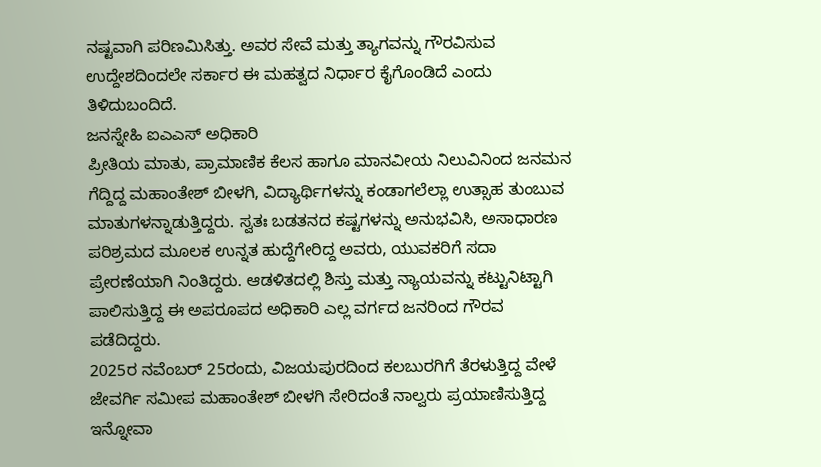ನಷ್ಟವಾಗಿ ಪರಿಣಮಿಸಿತ್ತು. ಅವರ ಸೇವೆ ಮತ್ತು ತ್ಯಾಗವನ್ನು ಗೌರವಿಸುವ ಉದ್ದೇಶದಿಂದಲೇ ಸರ್ಕಾರ ಈ ಮಹತ್ವದ ನಿರ್ಧಾರ ಕೈಗೊಂಡಿದೆ ಎಂದು ತಿಳಿದುಬಂದಿದೆ.
ಜನಸ್ನೇಹಿ ಐಎಎಸ್ ಅಧಿಕಾರಿ
ಪ್ರೀತಿಯ ಮಾತು, ಪ್ರಾಮಾಣಿಕ ಕೆಲಸ ಹಾಗೂ ಮಾನವೀಯ ನಿಲುವಿನಿಂದ ಜನಮನ ಗೆದ್ದಿದ್ದ ಮಹಾಂತೇಶ್ ಬೀಳಗಿ, ವಿದ್ಯಾರ್ಥಿಗಳನ್ನು ಕಂಡಾಗಲೆಲ್ಲಾ ಉತ್ಸಾಹ ತುಂಬುವ ಮಾತುಗಳನ್ನಾಡುತ್ತಿದ್ದರು. ಸ್ವತಃ ಬಡತನದ ಕಷ್ಟಗಳನ್ನು ಅನುಭವಿಸಿ, ಅಸಾಧಾರಣ ಪರಿಶ್ರಮದ ಮೂಲಕ ಉನ್ನತ ಹುದ್ದೆಗೇರಿದ್ದ ಅವರು, ಯುವಕರಿಗೆ ಸದಾ ಪ್ರೇರಣೆಯಾಗಿ ನಿಂತಿದ್ದರು. ಆಡಳಿತದಲ್ಲಿ ಶಿಸ್ತು ಮತ್ತು ನ್ಯಾಯವನ್ನು ಕಟ್ಟುನಿಟ್ಟಾಗಿ ಪಾಲಿಸುತ್ತಿದ್ದ ಈ ಅಪರೂಪದ ಅಧಿಕಾರಿ ಎಲ್ಲ ವರ್ಗದ ಜನರಿಂದ ಗೌರವ ಪಡೆದಿದ್ದರು.
2025ರ ನವೆಂಬರ್ 25ರಂದು, ವಿಜಯಪುರದಿಂದ ಕಲಬುರಗಿಗೆ ತೆರಳುತ್ತಿದ್ದ ವೇಳೆ ಜೇವರ್ಗಿ ಸಮೀಪ ಮಹಾಂತೇಶ್ ಬೀಳಗಿ ಸೇರಿದಂತೆ ನಾಲ್ವರು ಪ್ರಯಾಣಿಸುತ್ತಿದ್ದ ಇನ್ನೋವಾ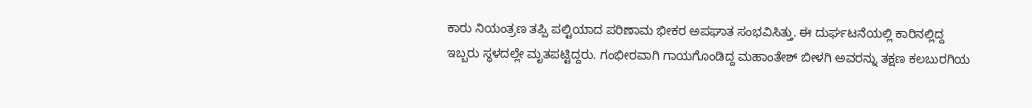ಕಾರು ನಿಯಂತ್ರಣ ತಪ್ಪಿ ಪಲ್ಟಿಯಾದ ಪರಿಣಾಮ ಭೀಕರ ಅಪಘಾತ ಸಂಭವಿಸಿತ್ತು. ಈ ದುರ್ಘಟನೆಯಲ್ಲಿ ಕಾರಿನಲ್ಲಿದ್ದ ಇಬ್ಬರು ಸ್ಥಳದಲ್ಲೇ ಮೃತಪಟ್ಟಿದ್ದರು. ಗಂಭೀರವಾಗಿ ಗಾಯಗೊಂಡಿದ್ದ ಮಹಾಂತೇಶ್ ಬೀಳಗಿ ಅವರನ್ನು ತಕ್ಷಣ ಕಲಬುರಗಿಯ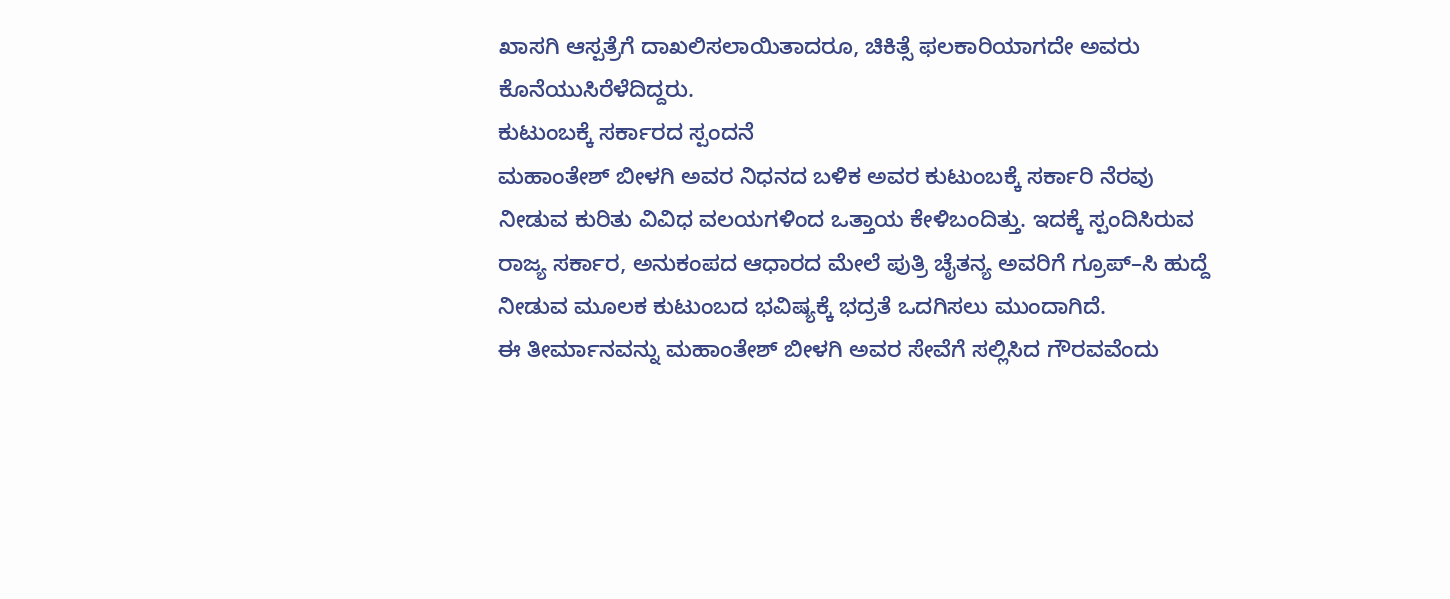ಖಾಸಗಿ ಆಸ್ಪತ್ರೆಗೆ ದಾಖಲಿಸಲಾಯಿತಾದರೂ, ಚಿಕಿತ್ಸೆ ಫಲಕಾರಿಯಾಗದೇ ಅವರು ಕೊನೆಯುಸಿರೆಳೆದಿದ್ದರು.
ಕುಟುಂಬಕ್ಕೆ ಸರ್ಕಾರದ ಸ್ಪಂದನೆ
ಮಹಾಂತೇಶ್ ಬೀಳಗಿ ಅವರ ನಿಧನದ ಬಳಿಕ ಅವರ ಕುಟುಂಬಕ್ಕೆ ಸರ್ಕಾರಿ ನೆರವು ನೀಡುವ ಕುರಿತು ವಿವಿಧ ವಲಯಗಳಿಂದ ಒತ್ತಾಯ ಕೇಳಿಬಂದಿತ್ತು. ಇದಕ್ಕೆ ಸ್ಪಂದಿಸಿರುವ ರಾಜ್ಯ ಸರ್ಕಾರ, ಅನುಕಂಪದ ಆಧಾರದ ಮೇಲೆ ಪುತ್ರಿ ಚೈತನ್ಯ ಅವರಿಗೆ ಗ್ರೂಪ್–ಸಿ ಹುದ್ದೆ ನೀಡುವ ಮೂಲಕ ಕುಟುಂಬದ ಭವಿಷ್ಯಕ್ಕೆ ಭದ್ರತೆ ಒದಗಿಸಲು ಮುಂದಾಗಿದೆ.
ಈ ತೀರ್ಮಾನವನ್ನು ಮಹಾಂತೇಶ್ ಬೀಳಗಿ ಅವರ ಸೇವೆಗೆ ಸಲ್ಲಿಸಿದ ಗೌರವವೆಂದು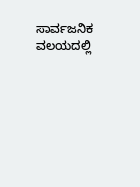ಸಾರ್ವಜನಿಕ ವಲಯದಲ್ಲಿ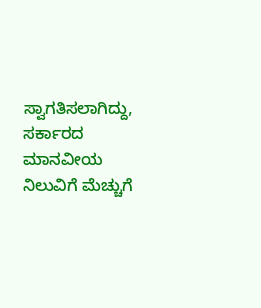ಸ್ವಾಗತಿಸಲಾಗಿದ್ದು, ಸರ್ಕಾರದ ಮಾನವೀಯ ನಿಲುವಿಗೆ ಮೆಚ್ಚುಗೆ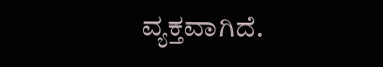ವ್ಯಕ್ತವಾಗಿದೆ.